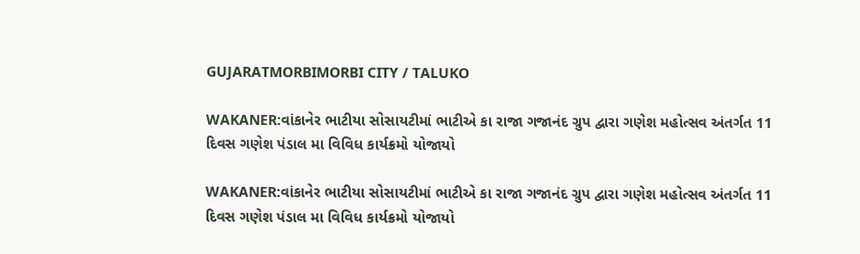GUJARATMORBIMORBI CITY / TALUKO

WAKANER:વાંકાનેર ભાટીયા સોસાયટીમાં ભાટીએ કા રાજા ગજાનંદ ગ્રુપ દ્વારા ગણેશ મહોત્સવ અંતર્ગત 11 દિવસ ગણેશ પંડાલ મા વિવિધ કાર્યક્રમો યોજાયો

WAKANER:વાંકાનેર ભાટીયા સોસાયટીમાં ભાટીએ કા રાજા ગજાનંદ ગ્રુપ દ્વારા ગણેશ મહોત્સવ અંતર્ગત 11 દિવસ ગણેશ પંડાલ મા વિવિધ કાર્યક્રમો યોજાયો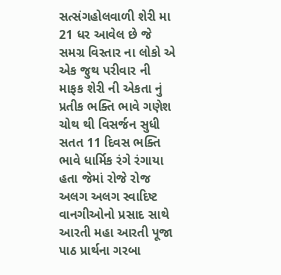સત્સંગહોલવાળી શેરી મા 21 ધર આવેલ છે જે સમગ્ર વિસ્તાર ના લોકો એ એક જુથ પરીવાર ની માફક શેરી ની એકતા નું પ્રતીક ભક્તિ ભાવે ગણેશ ચોથ થી વિસર્જન સુધી સતત 11 દિવસ ભક્તિ ભાવે ધાર્મિક રંગે રંગાયા હતા જેમાં રોજે રોજ અલગ અલગ સ્વાદિષ્ટ વાનગીઓનો પ્રસાદ સાથે આરતી મહા આરતી પૂજા પાઠ પ્રાર્થના ગરબા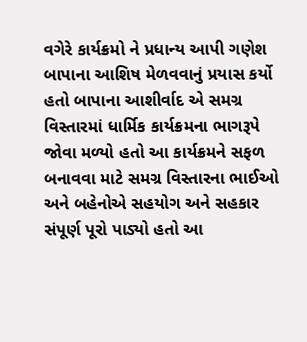વગેરે કાર્યક્રમો ને પ્રધાન્ય આપી ગણેશ બાપાના આશિષ મેળવવાનું પ્રયાસ કર્યો હતો બાપાના આશીર્વાદ એ સમગ્ર વિસ્તારમાં ધાર્મિક કાર્યક્રમના ભાગરૂપે જોવા મળ્યો હતો આ કાર્યક્રમને સફળ બનાવવા માટે સમગ્ર વિસ્તારના ભાઈઓ અને બહેનોએ સહયોગ અને સહકાર સંપૂર્ણ પૂરો પાડ્યો હતો આ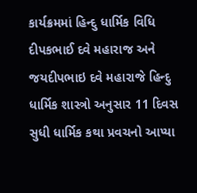કાર્યક્રમમાં હિન્દુ ધાર્મિક વિધિ દીપકભાઈ દવે મહારાજ અને જયદીપભાઇ દવે મહારાજે હિન્દુ ધાર્મિક શાસ્ત્રો અનુસાર 11 દિવસ સુધી ધાર્મિક કથા પ્રવચનો આપ્યા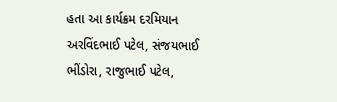હતા આ કાર્યક્રમ દરમિયાન
અરવિંદભાઈ પટેલ, સંજયભાઈ ભીંડોરા, રાજુભાઈ પટેલ,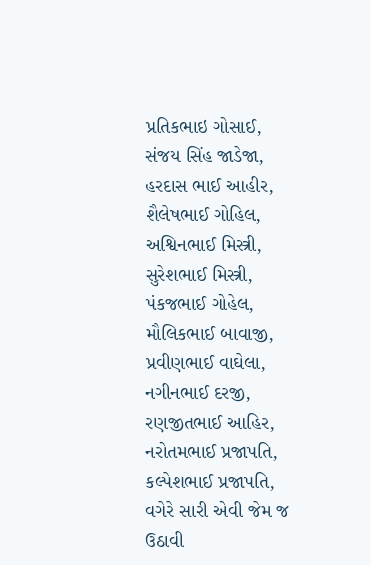પ્રતિકભાઇ ગોસાઈ, સંજય સિંહ જાડેજા, હરદાસ ભાઈ આહીર, શૈલેષભાઈ ગોહિલ, અશ્વિનભાઈ મિસ્ત્રી, સુરેશભાઈ મિસ્ત્રી, પંકજભાઈ ગોહેલ, મૌલિકભાઈ બાવાજી, પ્રવીણભાઈ વાઘેલા, નગીનભાઈ દરજી, રણજીતભાઈ આહિર, નરોતમભાઈ પ્રજાપતિ, કલ્પેશભાઈ પ્રજાપતિ, વગેરે સારી એવી જેમ જ ઉઠાવી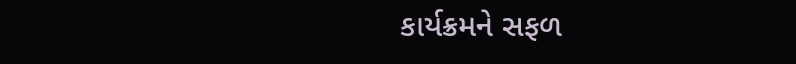કાર્યક્રમને સફળ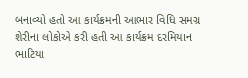બનાવ્યો હતો આ કાર્યક્રમની આભાર વિધિ સમગ્ર શેરીના લોકોએ કરી હતી આ કાર્યક્રમ દરમિયાન ભાટિયા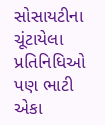સોસાયટીના ચૂંટાયેલા પ્રતિનિધિઓ પણ ભાટી એકા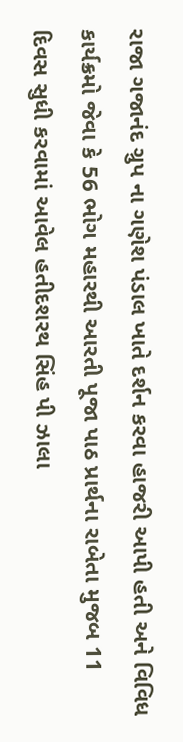રાજા ગજાનંદ ગ્રુપ ના ગણેશ પંડાલ ખાતે દર્શન કરવા હાજરી આપી હતી અને વિવિધ કાર્યક્રમો જેવા કે 56 ભોગ મહારથી આરતી પૂજા પાઠ પ્રાર્થના રાબેતા મુજબ 11 દિવસ સુધી કરવામાં આવેલ હતીદશરથ સિંહ પી ઝાલા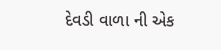દેવડી વાળા ની એક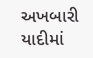અખબારી યાદીમાં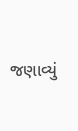જણાવ્યું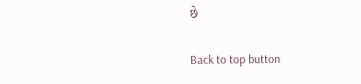છે

Back to top button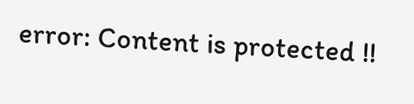error: Content is protected !!